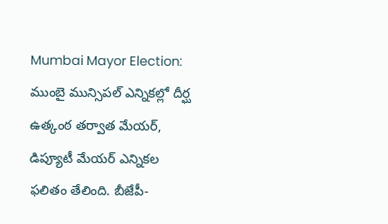Mumbai Mayor Election: ముంబై మున్సిపల్ ఎన్నికల్లో దీర్ఘ ఉత్కంఠ తర్వాత మేయర్, డిప్యూటీ మేయర్ ఎన్నికల ఫలితం తేలింది. బీజేపీ-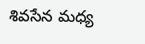శివసేన మధ్య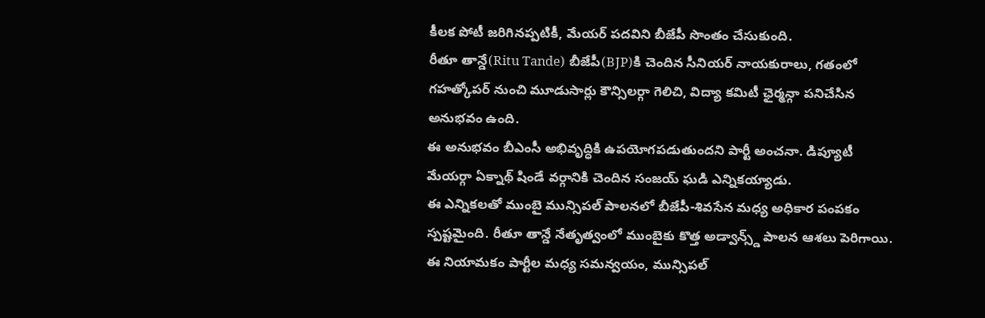కీలక పోటీ జరిగినప్పటికీ, మేయర్ పదవిని బీజేపీ సొంతం చేసుకుంది.
రీతూ తాన్డే(Ritu Tande) బీజేపీ(BJP)కి చెందిన సీనియర్ నాయకురాలు, గతంలో గహత్కోపర్ నుంచి మూడుసార్లు కౌన్సిలర్గా గెలిచి, విద్యా కమిటీ ఛైర్మన్గా పనిచేసిన అనుభవం ఉంది.
ఈ అనుభవం బీఎంసీ అభివృద్ధికి ఉపయోగపడుతుందని పార్టీ అంచనా. డిప్యూటీ మేయర్గా ఏక్నాథ్ షిండే వర్గానికి చెందిన సంజయ్ ఘడి ఎన్నికయ్యాడు.
ఈ ఎన్నికలతో ముంబై మున్సిపల్ పాలనలో బీజేపీ-శివసేన మధ్య అధికార పంపకం స్పష్టమైంది. రీతూ తాన్డే నేతృత్వంలో ముంబైకు కొత్త అడ్వాన్స్డ్ పాలన ఆశలు పెరిగాయి.
ఈ నియామకం పార్టీల మధ్య సమన్వయం, మున్సిపల్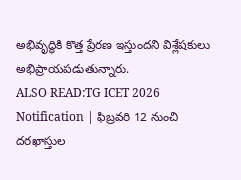అభివృద్ధికి కొత్త ప్రేరణ ఇస్తుందని విశ్లేషకులు అభిప్రాయపడుతున్నారు.
ALSO READ:TG ICET 2026 Notification | ఫిబ్రవరి 12 నుంచి దరఖాస్తుల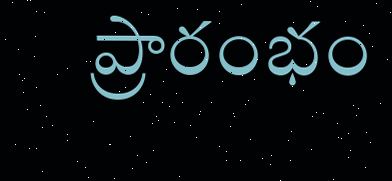ప్రారంభం